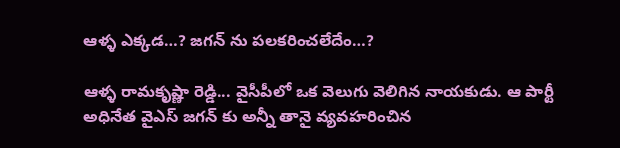ఆళ్ళ ఎక్కడ…? జగన్ ను పలకరించలేదేం…?

ఆళ్ళ రామకృష్ణా రెడ్డి... వైసీపీలో ఒక వెలుగు వెలిగిన నాయకుడు. ఆ పార్టీ అధినేత వైఎస్ జగన్ కు అన్నీ తానై వ్యవహరించిన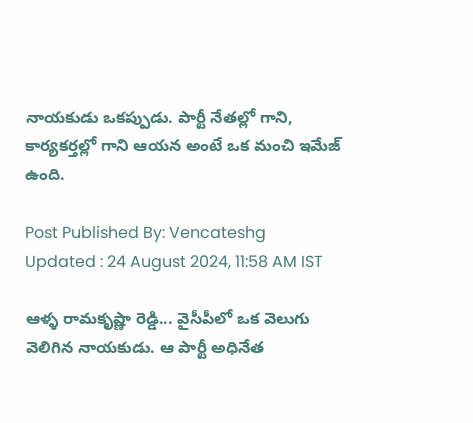నాయకుడు ఒకప్పుడు. పార్టీ నేతల్లో గాని, కార్యకర్తల్లో గాని ఆయన అంటే ఒక మంచి ఇమేజ్ ఉంది.

Post Published By: Vencateshg
Updated : 24 August 2024, 11:58 AM IST

ఆళ్ళ రామకృష్ణా రెడ్డి... వైసీపీలో ఒక వెలుగు వెలిగిన నాయకుడు. ఆ పార్టీ అధినేత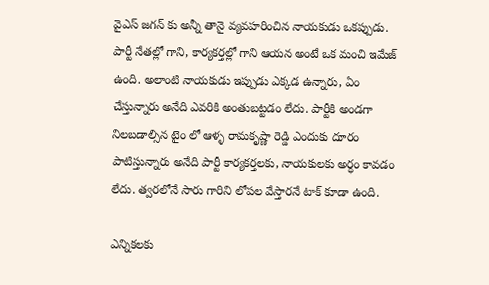వైఎస్ జగన్ కు అన్నీ తానై వ్యవహరించిన నాయకుడు ఒకప్పుడు. పార్టీ నేతల్లో గాని, కార్యకర్తల్లో గాని ఆయన అంటే ఒక మంచి ఇమేజ్ ఉంది. అలాంటి నాయకుడు ఇప్పుడు ఎక్కడ ఉన్నారు, ఏం చేస్తున్నారు అనేది ఎవరికి అంతుబట్టడం లేదు. పార్టీకి అండగా నిలబడాల్సిన టైం లో ఆళ్ళ రామకృష్ణా రెడ్డి ఎందుకు దూరం పాటిస్తున్నారు అనేది పార్టీ కార్యకర్తలకు, నాయకులకు అర్ధం కావడం లేదు. త్వరలోనే సారు గారిని లోపల వేస్తారనే టాక్ కూడా ఉంది.

ఎన్నికలకు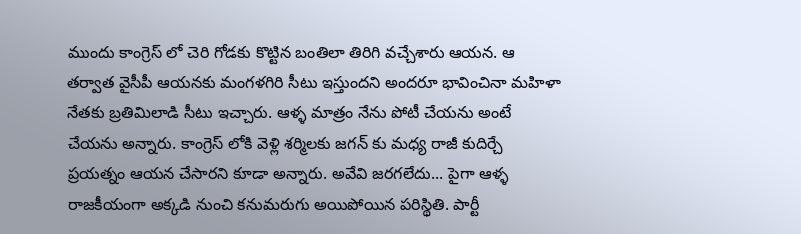ముందు కాంగ్రెస్ లో చెరి గోడకు కొట్టిన బంతిలా తిరిగి వచ్చేశారు ఆయన. ఆ తర్వాత వైసీపీ ఆయనకు మంగళగిరి సీటు ఇస్తుందని అందరూ భావించినా మహిళా నేతకు బ్రతిమిలాడి సీటు ఇచ్చారు. ఆళ్ళ మాత్రం నేను పోటీ చేయను అంటే చేయను అన్నారు. కాంగ్రెస్ లోకి వెళ్లి శర్మిలకు జగన్ కు మధ్య రాజీ కుదిర్చే ప్రయత్నం ఆయన చేసారని కూడా అన్నారు. అవేవి జరగలేదు... పైగా ఆళ్ళ రాజకీయంగా అక్కడి నుంచి కనుమరుగు అయిపోయిన పరిస్థితి. పార్టీ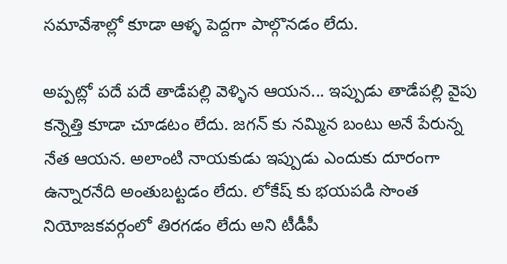సమావేశాల్లో కూడా ఆళ్ళ పెద్దగా పాల్గొనడం లేదు.

అప్పట్లో పదే పదే తాడేపల్లి వెళ్ళిన ఆయన... ఇప్పుడు తాడేపల్లి వైపు కన్నెత్తి కూడా చూడటం లేదు. జగన్ కు నమ్మిన బంటు అనే పేరున్న నేత ఆయన. అలాంటి నాయకుడు ఇప్పుడు ఎందుకు దూరంగా ఉన్నారనేది అంతుబట్టడం లేదు. లోకేష్ కు భయపడి సొంత నియోజకవర్గంలో తిరగడం లేదు అని టీడీపీ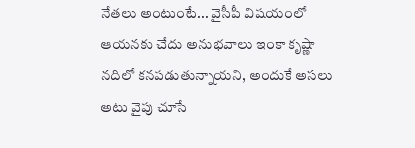నేతలు అంటుంటే... వైసీపీ విషయంలో ఆయనకు చేదు అనుభవాలు ఇంకా కృష్ణా నదిలో కనపడుతున్నాయని, అందుకే అసలు అటు వైపు చూసే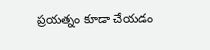ప్రయత్నం కూడా చేయడం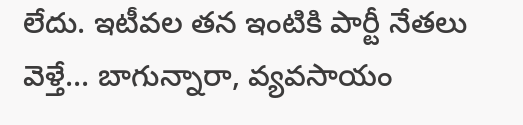లేదు. ఇటీవల తన ఇంటికి పార్టీ నేతలు వెళ్తే... బాగున్నారా, వ్యవసాయం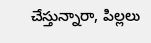చేస్తున్నారా, పిల్లలు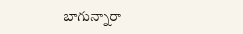బాగున్నారా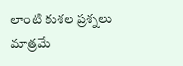లాంటి కుశల ప్రశ్నలు మాత్రమే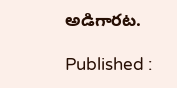అడిగారట.

Published :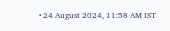• 24 August 2024, 11:58 AM IST